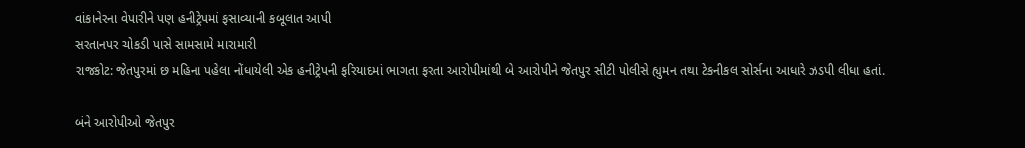વાંકાનેરના વેપારીને પણ હનીટ્રેપમાં ફસાવ્યાની કબૂલાત આપી
સરતાનપર ચોકડી પાસે સામસામે મારામારી
રાજકોટ: જેતપુરમાં છ મહિના પહેલા નોંધાયેલી એક હનીટ્રેપની ફરિયાદમાં ભાગતા ફરતા આરોપીમાંથી બે આરોપીને જેતપુર સીટી પોલીસે હ્યુમન તથા ટેકનીકલ સોર્સના આધારે ઝડપી લીધા હતાં.

બંને આરોપીઓ જેતપુર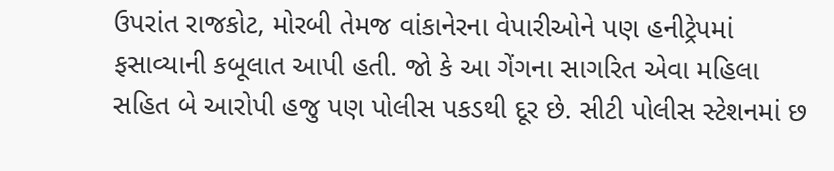ઉપરાંત રાજકોટ, મોરબી તેમજ વાંકાનેરના વેપારીઓને પણ હનીટ્રેપમાં ફસાવ્યાની કબૂલાત આપી હતી. જો કે આ ગેંગના સાગરિત એવા મહિલા સહિત બે આરોપી હજુ પણ પોલીસ પકડથી દૂર છે. સીટી પોલીસ સ્ટેશનમાં છ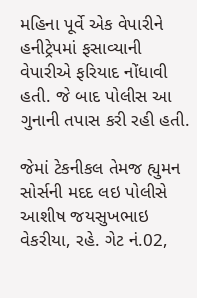મહિના પૂર્વે એક વેપારીને હનીટ્રેપમાં ફસાવ્યાની વેપારીએ ફરિયાદ નોંધાવી હતી. જે બાદ પોલીસ આ ગુનાની તપાસ કરી રહી હતી.

જેમાં ટેકનીકલ તેમજ હ્યુમન સોર્સની મદદ લઇ પોલીસે આશીષ જયસુખભાઇ વેકરીયા, રહે. ગેટ નં.02,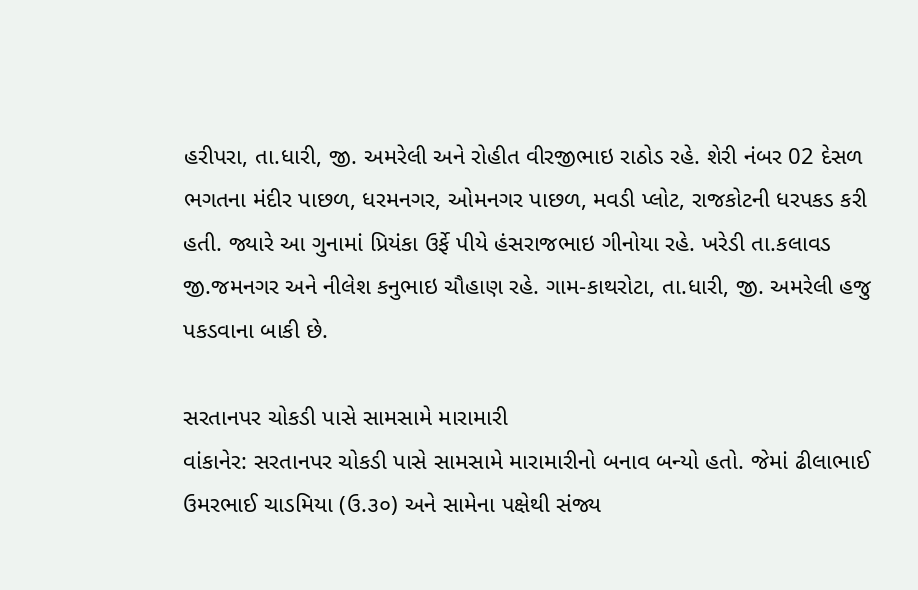હરીપરા, તા.ધારી, જી. અમરેલી અને રોહીત વીરજીભાઇ રાઠોડ રહે. શેરી નંબર 02 દેસળ ભગતના મંદીર પાછળ, ધરમનગર, ઓમનગર પાછળ, મવડી પ્લોટ, રાજકોટની ધરપકડ કરી હતી. જ્યારે આ ગુનામાં પ્રિયંકા ઉર્ફે પીયે હંસરાજભાઇ ગીનોયા રહે. ખરેડી તા.કલાવડ જી.જમનગર અને નીલેશ કનુભાઇ ચૌહાણ રહે. ગામ-કાથરોટા, તા.ધારી, જી. અમરેલી હજુ પકડવાના બાકી છે.

સરતાનપર ચોકડી પાસે સામસામે મારામારી
વાંકાનેર: સરતાનપર ચોકડી પાસે સામસામે મારામારીનો બનાવ બન્યો હતો. જેમાં ઢીલાભાઈ ઉમરભાઈ ચાડમિયા (ઉ.૩૦) અને સામેના પક્ષેથી સંજ્ય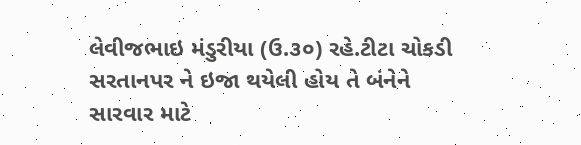લેવીજભાઇ મંડુરીયા (ઉ.૩૦) રહે.ટીટા ચોકડી સરતાનપર ને ઇજા થયેલી હોય તે બંનેને સારવાર માટે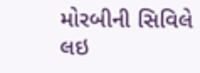મોરબીની સિવિલે લઇ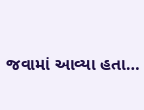જવામાં આવ્યા હતા…